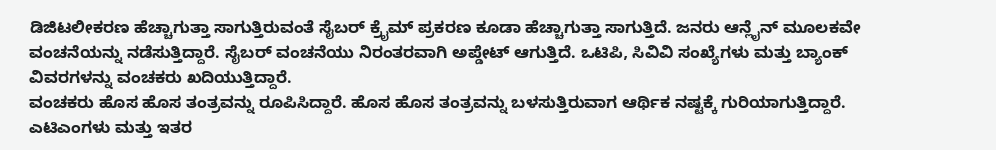ಡಿಜಿಟಲೀಕರಣ ಹೆಚ್ಚಾಗುತ್ತಾ ಸಾಗುತ್ತಿರುವಂತೆ ಸೈಬರ್ ಕ್ರೈಮ್ ಪ್ರಕರಣ ಕೂಡಾ ಹೆಚ್ಚಾಗುತ್ತಾ ಸಾಗುತ್ತಿದೆ. ಜನರು ಆನ್ಲೈನ್ ಮೂಲಕವೇ ವಂಚನೆಯನ್ನು ನಡೆಸುತ್ತಿದ್ದಾರೆ. ಸೈಬರ್ ವಂಚನೆಯು ನಿರಂತರವಾಗಿ ಅಪ್ಡೇಟ್ ಆಗುತ್ತಿದೆ. ಒಟಿಪಿ, ಸಿವಿವಿ ಸಂಖ್ಯೆಗಳು ಮತ್ತು ಬ್ಯಾಂಕ್ ವಿವರಗಳನ್ನು ವಂಚಕರು ಖದಿಯುತ್ತಿದ್ದಾರೆ.
ವಂಚಕರು ಹೊಸ ಹೊಸ ತಂತ್ರವನ್ನು ರೂಪಿಸಿದ್ದಾರೆ. ಹೊಸ ಹೊಸ ತಂತ್ರವನ್ನು ಬಳಸುತ್ತಿರುವಾಗ ಆರ್ಥಿಕ ನಷ್ಟಕ್ಕೆ ಗುರಿಯಾಗುತ್ತಿದ್ದಾರೆ. ಎಟಿಎಂಗಳು ಮತ್ತು ಇತರ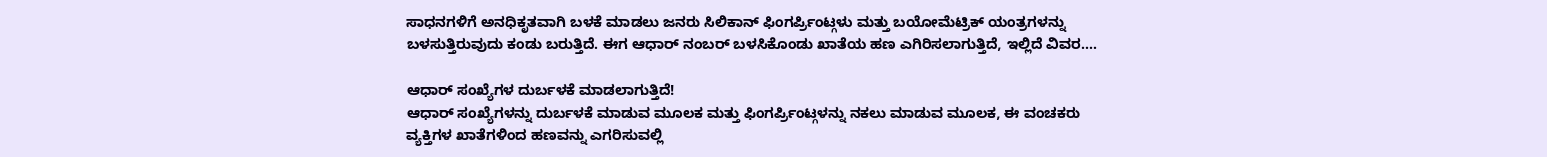ಸಾಧನಗಳಿಗೆ ಅನಧಿಕೃತವಾಗಿ ಬಳಕೆ ಮಾಡಲು ಜನರು ಸಿಲಿಕಾನ್ ಫಿಂಗರ್ಪ್ರಿಂಟ್ಗಳು ಮತ್ತು ಬಯೋಮೆಟ್ರಿಕ್ ಯಂತ್ರಗಳನ್ನು ಬಳಸುತ್ತಿರುವುದು ಕಂಡು ಬರುತ್ತಿದೆ. ಈಗ ಆಧಾರ್ ನಂಬರ್ ಬಳಸಿಕೊಂಡು ಖಾತೆಯ ಹಣ ಎಗಿರಿಸಲಾಗುತ್ತಿದೆ, ಇಲ್ಲಿದೆ ವಿವರ....

ಆಧಾರ್ ಸಂಖ್ಯೆಗಳ ದುರ್ಬಳಕೆ ಮಾಡಲಾಗುತ್ತಿದೆ!
ಆಧಾರ್ ಸಂಖ್ಯೆಗಳನ್ನು ದುರ್ಬಳಕೆ ಮಾಡುವ ಮೂಲಕ ಮತ್ತು ಫಿಂಗರ್ಪ್ರಿಂಟ್ಗಳನ್ನು ನಕಲು ಮಾಡುವ ಮೂಲಕ, ಈ ವಂಚಕರು ವ್ಯಕ್ತಿಗಳ ಖಾತೆಗಳಿಂದ ಹಣವನ್ನು ಎಗರಿಸುವಲ್ಲಿ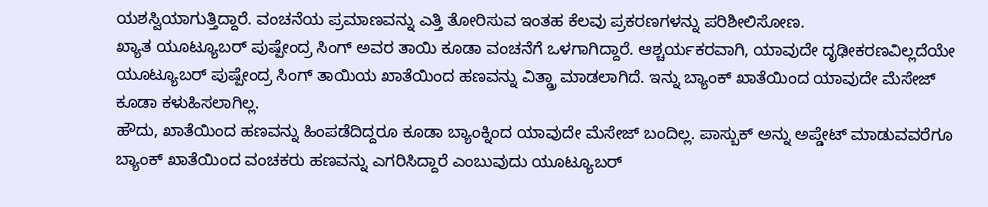ಯಶಸ್ವಿಯಾಗುತ್ತಿದ್ದಾರೆ. ವಂಚನೆಯ ಪ್ರಮಾಣವನ್ನು ಎತ್ತಿ ತೋರಿಸುವ ಇಂತಹ ಕೆಲವು ಪ್ರಕರಣಗಳನ್ನು ಪರಿಶೀಲಿಸೋಣ.
ಖ್ಯಾತ ಯೂಟ್ಯೂಬರ್ ಪುಷ್ಪೇಂದ್ರ ಸಿಂಗ್ ಅವರ ತಾಯಿ ಕೂಡಾ ವಂಚನೆಗೆ ಒಳಗಾಗಿದ್ದಾರೆ. ಆಶ್ಚರ್ಯಕರವಾಗಿ, ಯಾವುದೇ ದೃಢೀಕರಣವಿಲ್ಲದೆಯೇ ಯೂಟ್ಯೂಬರ್ ಪುಷ್ಪೇಂದ್ರ ಸಿಂಗ್ ತಾಯಿಯ ಖಾತೆಯಿಂದ ಹಣವನ್ನು ವಿತ್ಡ್ರಾ ಮಾಡಲಾಗಿದೆ. ಇನ್ನು ಬ್ಯಾಂಕ್ ಖಾತೆಯಿಂದ ಯಾವುದೇ ಮೆಸೇಜ್ ಕೂಡಾ ಕಳುಹಿಸಲಾಗಿಲ್ಲ.
ಹೌದು, ಖಾತೆಯಿಂದ ಹಣವನ್ನು ಹಿಂಪಡೆದಿದ್ದರೂ ಕೂಡಾ ಬ್ಯಾಂಕ್ನಿಂದ ಯಾವುದೇ ಮೆಸೇಜ್ ಬಂದಿಲ್ಲ. ಪಾಸ್ಬುಕ್ ಅನ್ನು ಅಪ್ಡೇಟ್ ಮಾಡುವವರೆಗೂ ಬ್ಯಾಂಕ್ ಖಾತೆಯಿಂದ ವಂಚಕರು ಹಣವನ್ನು ಎಗರಿಸಿದ್ದಾರೆ ಎಂಬುವುದು ಯೂಟ್ಯೂಬರ್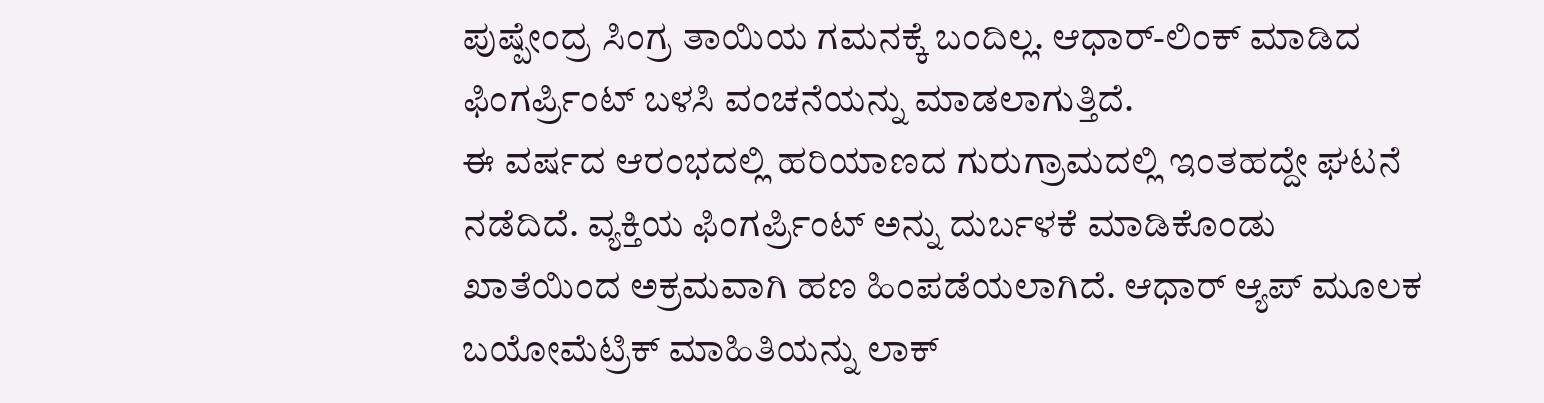ಪುಷ್ಪೇಂದ್ರ ಸಿಂಗ್ರ ತಾಯಿಯ ಗಮನಕ್ಕೆ ಬಂದಿಲ್ಲ. ಆಧಾರ್-ಲಿಂಕ್ ಮಾಡಿದ ಫಿಂಗರ್ಪ್ರಿಂಟ್ ಬಳಸಿ ವಂಚನೆಯನ್ನು ಮಾಡಲಾಗುತ್ತಿದೆ.
ಈ ವರ್ಷದ ಆರಂಭದಲ್ಲಿ ಹರಿಯಾಣದ ಗುರುಗ್ರಾಮದಲ್ಲಿ ಇಂತಹದ್ದೇ ಘಟನೆ ನಡೆದಿದೆ. ವ್ಯಕ್ತಿಯ ಫಿಂಗರ್ಪ್ರಿಂಟ್ ಅನ್ನು ದುರ್ಬಳಕೆ ಮಾಡಿಕೊಂಡು ಖಾತೆಯಿಂದ ಅಕ್ರಮವಾಗಿ ಹಣ ಹಿಂಪಡೆಯಲಾಗಿದೆ. ಆಧಾರ್ ಆ್ಯಪ್ ಮೂಲಕ ಬಯೋಮೆಟ್ರಿಕ್ ಮಾಹಿತಿಯನ್ನು ಲಾಕ್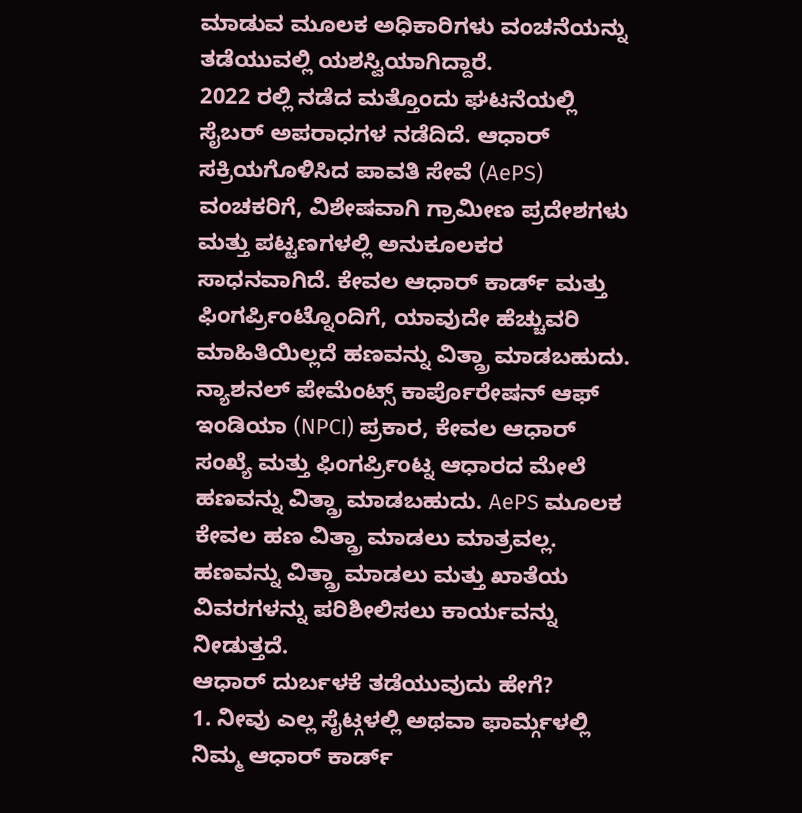ಮಾಡುವ ಮೂಲಕ ಅಧಿಕಾರಿಗಳು ವಂಚನೆಯನ್ನು ತಡೆಯುವಲ್ಲಿ ಯಶಸ್ವಿಯಾಗಿದ್ದಾರೆ.
2022 ರಲ್ಲಿ ನಡೆದ ಮತ್ತೊಂದು ಘಟನೆಯಲ್ಲಿ ಸೈಬರ್ ಅಪರಾಧಗಳ ನಡೆದಿದೆ. ಆಧಾರ್ ಸಕ್ರಿಯಗೊಳಿಸಿದ ಪಾವತಿ ಸೇವೆ (AePS) ವಂಚಕರಿಗೆ, ವಿಶೇಷವಾಗಿ ಗ್ರಾಮೀಣ ಪ್ರದೇಶಗಳು ಮತ್ತು ಪಟ್ಟಣಗಳಲ್ಲಿ ಅನುಕೂಲಕರ ಸಾಧನವಾಗಿದೆ. ಕೇವಲ ಆಧಾರ್ ಕಾರ್ಡ್ ಮತ್ತು ಫಿಂಗರ್ಪ್ರಿಂಟ್ನೊಂದಿಗೆ, ಯಾವುದೇ ಹೆಚ್ಚುವರಿ ಮಾಹಿತಿಯಿಲ್ಲದೆ ಹಣವನ್ನು ವಿತ್ಡ್ರಾ ಮಾಡಬಹುದು.
ನ್ಯಾಶನಲ್ ಪೇಮೆಂಟ್ಸ್ ಕಾರ್ಪೊರೇಷನ್ ಆಫ್ ಇಂಡಿಯಾ (NPCI) ಪ್ರಕಾರ, ಕೇವಲ ಆಧಾರ್ ಸಂಖ್ಯೆ ಮತ್ತು ಫಿಂಗರ್ಪ್ರಿಂಟ್ನ ಆಧಾರದ ಮೇಲೆ ಹಣವನ್ನು ವಿತ್ಡ್ರಾ ಮಾಡಬಹುದು. AePS ಮೂಲಕ ಕೇವಲ ಹಣ ವಿತ್ಡ್ರಾ ಮಾಡಲು ಮಾತ್ರವಲ್ಲ. ಹಣವನ್ನು ವಿತ್ಡ್ರಾ ಮಾಡಲು ಮತ್ತು ಖಾತೆಯ ವಿವರಗಳನ್ನು ಪರಿಶೀಲಿಸಲು ಕಾರ್ಯವನ್ನು ನೀಡುತ್ತದೆ.
ಆಧಾರ್ ದುರ್ಬಳಕೆ ತಡೆಯುವುದು ಹೇಗೆ?
1. ನೀವು ಎಲ್ಲ ಸೈಟ್ಗಳಲ್ಲಿ ಅಥವಾ ಫಾರ್ಮ್ಗಳಲ್ಲಿ ನಿಮ್ಮ ಆಧಾರ್ ಕಾರ್ಡ್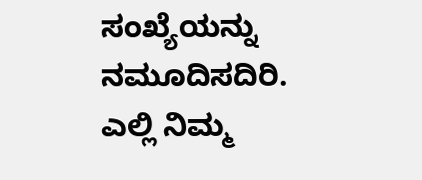ಸಂಖ್ಯೆಯನ್ನು ನಮೂದಿಸದಿರಿ. ಎಲ್ಲಿ ನಿಮ್ಮ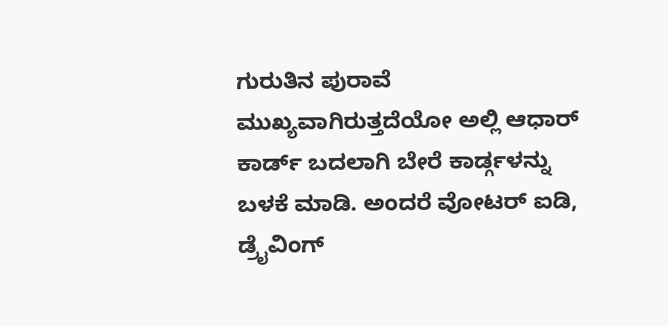ಗುರುತಿನ ಪುರಾವೆ ಮುಖ್ಯವಾಗಿರುತ್ತದೆಯೋ ಅಲ್ಲಿ ಆಧಾರ್ ಕಾರ್ಡ್ ಬದಲಾಗಿ ಬೇರೆ ಕಾರ್ಡ್ಗಳನ್ನು ಬಳಕೆ ಮಾಡಿ. ಅಂದರೆ ವೋಟರ್ ಐಡಿ, ಡ್ರೈವಿಂಗ್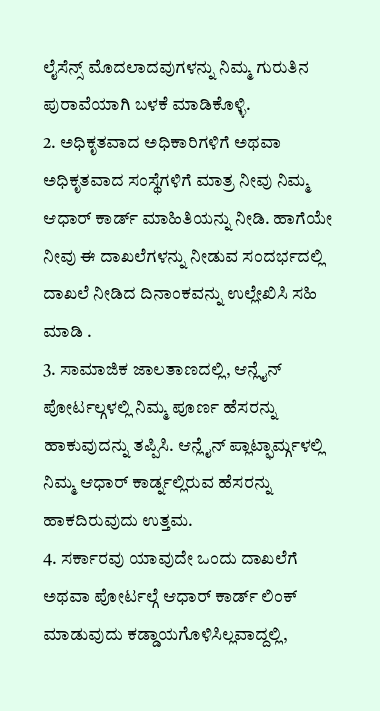ಲೈಸೆನ್ಸ್ ಮೊದಲಾದವುಗಳನ್ನು ನಿಮ್ಮ ಗುರುತಿನ ಪುರಾವೆಯಾಗಿ ಬಳಕೆ ಮಾಡಿಕೊಳ್ಳಿ.
2. ಅಧಿಕೃತವಾದ ಅಧಿಕಾರಿಗಳಿಗೆ ಅಥವಾ ಅಧಿಕೃತವಾದ ಸಂಸ್ಥೆಗಳಿಗೆ ಮಾತ್ರ ನೀವು ನಿಮ್ಮ ಆಧಾರ್ ಕಾರ್ಡ್ ಮಾಹಿತಿಯನ್ನು ನೀಡಿ. ಹಾಗೆಯೇ ನೀವು ಈ ದಾಖಲೆಗಳನ್ನು ನೀಡುವ ಸಂದರ್ಭದಲ್ಲಿ ದಾಖಲೆ ನೀಡಿದ ದಿನಾಂಕವನ್ನು ಉಲ್ಲೇಖಿಸಿ ಸಹಿ ಮಾಡಿ .
3. ಸಾಮಾಜಿಕ ಜಾಲತಾಣದಲ್ಲಿ, ಆನ್ಲೈನ್ ಪೋರ್ಟಲ್ಗಳಲ್ಲಿ ನಿಮ್ಮ ಪೂರ್ಣ ಹೆಸರನ್ನು ಹಾಕುವುದನ್ನು ತಪ್ಪಿಸಿ. ಆನ್ಲೈನ್ ಪ್ಲಾಟ್ಫಾರ್ಮ್ಗಳಲ್ಲಿ ನಿಮ್ಮ ಆಧಾರ್ ಕಾರ್ಡ್ನಲ್ಲಿರುವ ಹೆಸರನ್ನು ಹಾಕದಿರುವುದು ಉತ್ತಮ.
4. ಸರ್ಕಾರವು ಯಾವುದೇ ಒಂದು ದಾಖಲೆಗೆ ಅಥವಾ ಪೋರ್ಟಲ್ಗೆ ಆಧಾರ್ ಕಾರ್ಡ್ ಲಿಂಕ್ ಮಾಡುವುದು ಕಡ್ಡಾಯಗೊಳಿಸಿಲ್ಲವಾದ್ದಲ್ಲಿ,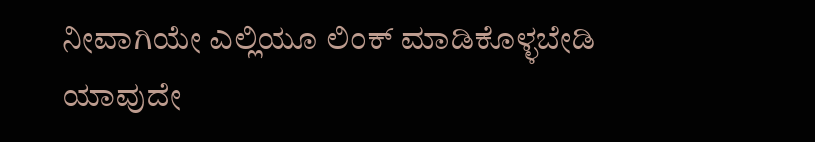ನೀವಾಗಿಯೇ ಎಲ್ಲಿಯೂ ಲಿಂಕ್ ಮಾಡಿಕೊಳ್ಳಬೇಡಿ ಯಾವುದೇ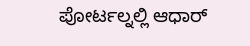ಪೋರ್ಟಲ್ನಲ್ಲಿ ಆಧಾರ್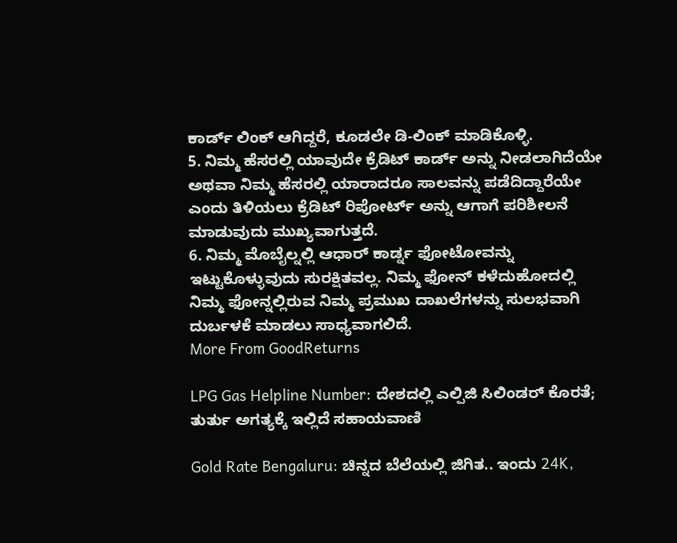ಕಾರ್ಡ್ ಲಿಂಕ್ ಆಗಿದ್ದರೆ, ಕೂಡಲೇ ಡಿ-ಲಿಂಕ್ ಮಾಡಿಕೊಳ್ಳಿ.
5. ನಿಮ್ಮ ಹೆಸರಲ್ಲಿ ಯಾವುದೇ ಕ್ರೆಡಿಟ್ ಕಾರ್ಡ್ ಅನ್ನು ನೀಡಲಾಗಿದೆಯೇ ಅಥವಾ ನಿಮ್ಮ ಹೆಸರಲ್ಲಿ ಯಾರಾದರೂ ಸಾಲವನ್ನು ಪಡೆದಿದ್ದಾರೆಯೇ ಎಂದು ತಿಳಿಯಲು ಕ್ರೆಡಿಟ್ ರಿಪೋರ್ಟ್ ಅನ್ನು ಆಗಾಗೆ ಪರಿಶೀಲನೆ ಮಾಡುವುದು ಮುಖ್ಯವಾಗುತ್ತದೆ.
6. ನಿಮ್ಮ ಮೊಬೈಲ್ನಲ್ಲಿ ಆಧಾರ್ ಕಾರ್ಡ್ನ ಫೋಟೋವನ್ನು ಇಟ್ಟುಕೊಳ್ಳುವುದು ಸುರಕ್ಷಿತವಲ್ಲ. ನಿಮ್ಮ ಫೋನ್ ಕಳೆದುಹೋದಲ್ಲಿ ನಿಮ್ಮ ಫೋನ್ನಲ್ಲಿರುವ ನಿಮ್ಮ ಪ್ರಮುಖ ದಾಖಲೆಗಳನ್ನು ಸುಲಭವಾಗಿ ದುರ್ಬಳಕೆ ಮಾಡಲು ಸಾಧ್ಯವಾಗಲಿದೆ.
More From GoodReturns

LPG Gas Helpline Number: ದೇಶದಲ್ಲಿ ಎಲ್ಪಿಜಿ ಸಿಲಿಂಡರ್ ಕೊರತೆ; ತುರ್ತು ಅಗತ್ಯಕ್ಕೆ ಇಲ್ಲಿದೆ ಸಹಾಯವಾಣಿ

Gold Rate Bengaluru: ಚಿನ್ನದ ಬೆಲೆಯಲ್ಲಿ ಜಿಗಿತ.. ಇಂದು 24K,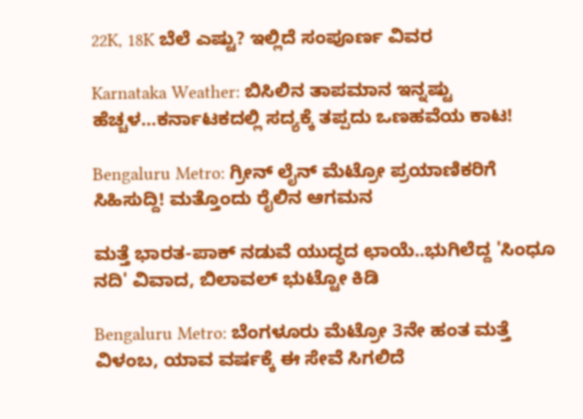22K, 18K ಬೆಲೆ ಎಷ್ಟು? ಇಲ್ಲಿದೆ ಸಂಪೂರ್ಣ ವಿವರ

Karnataka Weather: ಬಿಸಿಲಿನ ತಾಪಮಾನ ಇನ್ನಷ್ಟು ಹೆಚ್ಚಳ…ಕರ್ನಾಟಕದಲ್ಲಿ ಸದ್ಯಕ್ಕೆ ತಪ್ಪದು ಒಣಹವೆಯ ಕಾಟ!

Bengaluru Metro: ಗ್ರೀನ್ ಲೈನ್ ಮೆಟ್ರೋ ಪ್ರಯಾಣಿಕರಿಗೆ ಸಿಹಿಸುದ್ದಿ! ಮತ್ತೊಂದು ರೈಲಿನ ಆಗಮನ

ಮತ್ತೆ ಭಾರತ-ಪಾಕ್ ನಡುವೆ ಯುದ್ಧದ ಛಾಯೆ..ಭುಗಿಲೆದ್ದ 'ಸಿಂಧೂ ನದಿ' ವಿವಾದ, ಬಿಲಾವಲ್ ಭುಟ್ಟೋ ಕಿಡಿ

Bengaluru Metro: ಬೆಂಗಳೂರು ಮೆಟ್ರೋ 3ನೇ ಹಂತ ಮತ್ತೆ ವಿಳಂಬ, ಯಾವ ವರ್ಷಕ್ಕೆ ಈ ಸೇವೆ ಸಿಗಲಿದೆ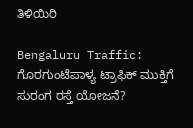ತಿಳಿಯಿರಿ

Bengaluru Traffic: ಗೊರಗುಂಟೆಪಾಳ್ಯ ಟ್ರಾಫಿಕ್ ಮುಕ್ತಿಗೆ ಸುರಂಗ ರಸ್ತೆ ಯೋಜನೆ?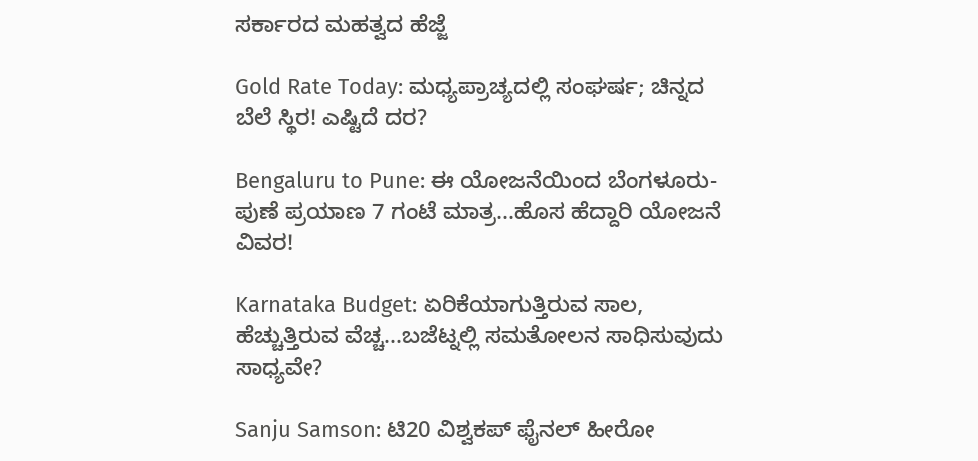ಸರ್ಕಾರದ ಮಹತ್ವದ ಹೆಜ್ಜೆ

Gold Rate Today: ಮಧ್ಯಪ್ರಾಚ್ಯದಲ್ಲಿ ಸಂಘರ್ಷ; ಚಿನ್ನದ ಬೆಲೆ ಸ್ಥಿರ! ಎಷ್ಟಿದೆ ದರ?

Bengaluru to Pune: ಈ ಯೋಜನೆಯಿಂದ ಬೆಂಗಳೂರು-ಪುಣೆ ಪ್ರಯಾಣ 7 ಗಂಟೆ ಮಾತ್ರ...ಹೊಸ ಹೆದ್ದಾರಿ ಯೋಜನೆ ವಿವರ!

Karnataka Budget: ಏರಿಕೆಯಾಗುತ್ತಿರುವ ಸಾಲ, ಹೆಚ್ಚುತ್ತಿರುವ ವೆಚ್ಚ...ಬಜೆಟ್ನಲ್ಲಿ ಸಮತೋಲನ ಸಾಧಿಸುವುದು ಸಾಧ್ಯವೇ?

Sanju Samson: ಟಿ20 ವಿಶ್ವಕಪ್ ಫೈನಲ್ ಹೀರೋ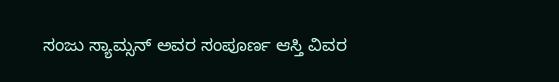ಸಂಜು ಸ್ಯಾಮ್ಸನ್ ಅವರ ಸಂಪೂರ್ಣ ಆಸ್ತಿ ವಿವರ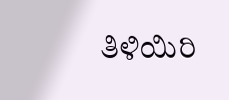ತಿಳಿಯಿರಿ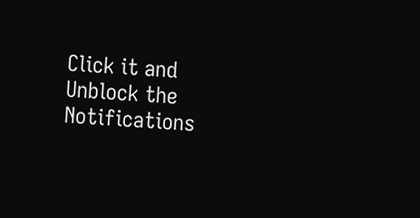Click it and Unblock the Notifications